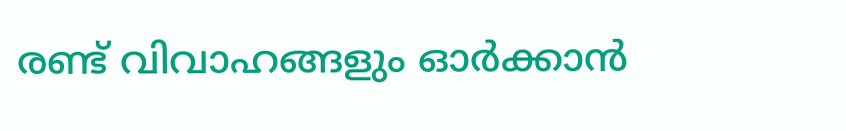രണ്ട് വിവാഹങ്ങളും ഓര്‍ക്കാന്‍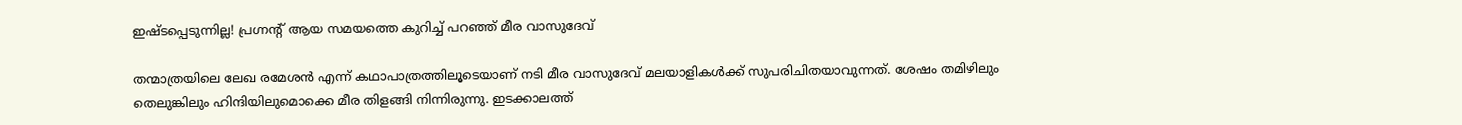ഇഷ്ടപ്പെടുന്നില്ല! പ്രഗ്നന്റ് ആയ സമയത്തെ കുറിച്ച് പറഞ്ഞ് മീര വാസുദേവ്

തന്മാത്രയിലെ ലേഖ രമേശന്‍ എന്ന് കഥാപാത്രത്തിലൂടെയാണ് നടി മീര വാസുദേവ് മലയാളികള്‍ക്ക് സുപരിചിതയാവുന്നത്. ശേഷം തമിഴിലും തെലുങ്കിലും ഹിന്ദിയിലുമൊക്കെ മീര തിളങ്ങി നിന്നിരുന്നു. ഇടക്കാലത്ത്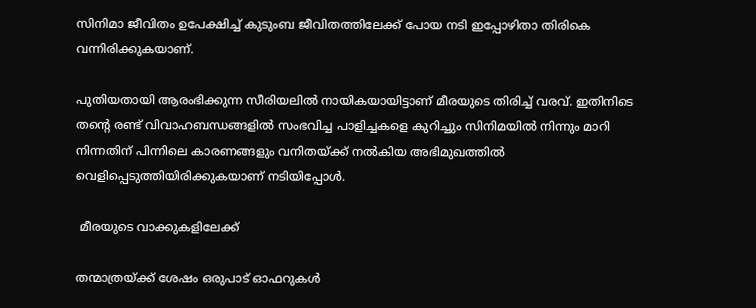സിനിമാ ജീവിതം ഉപേക്ഷിച്ച് കുടുംബ ജീവിതത്തിലേക്ക് പോയ നടി ഇപ്പോഴിതാ തിരികെ വന്നിരിക്കുകയാണ്.

പുതിയതായി ആരംഭിക്കുന്ന സീരിയലില്‍ നായികയായിട്ടാണ് മീരയുടെ തിരിച്ച് വരവ്. ഇതിനിടെ തന്റെ രണ്ട് വിവാഹബന്ധങ്ങളില്‍ സംഭവിച്ച പാളിച്ചകളെ കുറിച്ചും സിനിമയില്‍ നിന്നും മാറി നിന്നതിന് പിന്നിലെ കാരണങ്ങളും വനിതയ്ക്ക് നല്‍കിയ അഭിമുഖത്തില്‍ വെളിപ്പെടുത്തിയിരിക്കുകയാണ് നടിയിപ്പോള്‍.

 മീരയുടെ വാക്കുകളിലേക്ക്

തന്മാത്രയ്ക്ക് ശേഷം ഒരുപാട് ഓഫറുകള്‍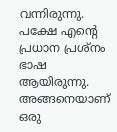വന്നിരുന്നു. പക്ഷേ എന്റെ പ്രധാന പ്രശ്‌നം ഭാഷ ആയിരുന്നു. അങ്ങനെയാണ് ഒരു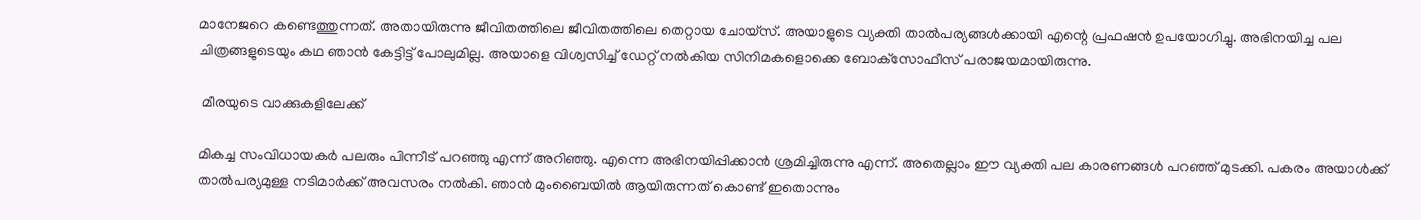മാനേജറെ കണ്ടെത്തുന്നത്. അതായിരുന്നു ജീവിതത്തിലെ ജീവിതത്തിലെ തെറ്റായ ചോയ്‌സ്. അയാളുടെ വ്യക്തി താല്‍പര്യങ്ങള്‍ക്കായി എന്റെ പ്രഫഷന്‍ ഉപയോഗിച്ചു. അഭിനയിച്ച പല ചിത്രങ്ങളുടെയും കഥ ഞാന്‍ കേട്ടിട്ട് പോലുമില്ല. അയാളെ വിശ്വസിച്ച് ഡേറ്റ് നല്‍കിയ സിനിമകളൊക്കെ ബോക്‌സോഫീസ് പരാജയമായിരുന്നു.

 മീരയുടെ വാക്കുകളിലേക്ക്

മികച്ച സംവിധായകര്‍ പലരും പിന്നീട് പറഞ്ഞു എന്ന് അറിഞ്ഞു. എന്നെ അഭിനയിപ്പിക്കാന്‍ ശ്രമിച്ചിരുന്നു എന്ന്. അതെല്ലാം ഈ വ്യക്തി പല കാരണങ്ങള്‍ പറഞ്ഞ് മുടക്കി. പകരം അയാള്‍ക്ക് താല്‍പര്യമുള്ള നടിമാര്‍ക്ക് അവസരം നല്‍കി. ഞാന്‍ മുംബൈയില്‍ ആയിരുന്നത് കൊണ്ട് ഇതൊന്നും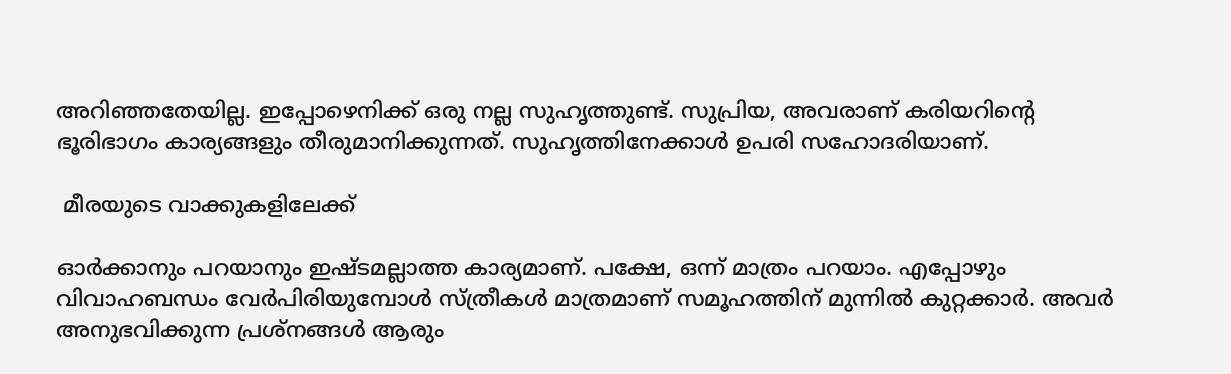അറിഞ്ഞതേയില്ല. ഇപ്പോഴെനിക്ക് ഒരു നല്ല സുഹൃത്തുണ്ട്. സുപ്രിയ, അവരാണ് കരിയറിന്റെ ഭൂരിഭാഗം കാര്യങ്ങളും തീരുമാനിക്കുന്നത്. സുഹൃത്തിനേക്കാള്‍ ഉപരി സഹോദരിയാണ്.

 മീരയുടെ വാക്കുകളിലേക്ക്

ഓര്‍ക്കാനും പറയാനും ഇഷ്ടമല്ലാത്ത കാര്യമാണ്. പക്ഷേ, ഒന്ന് മാത്രം പറയാം. എപ്പോഴും വിവാഹബന്ധം വേര്‍പിരിയുമ്പോള്‍ സ്ത്രീകള്‍ മാത്രമാണ് സമൂഹത്തിന് മുന്നില്‍ കുറ്റക്കാര്‍. അവര്‍ അനുഭവിക്കുന്ന പ്രശ്‌നങ്ങള്‍ ആരും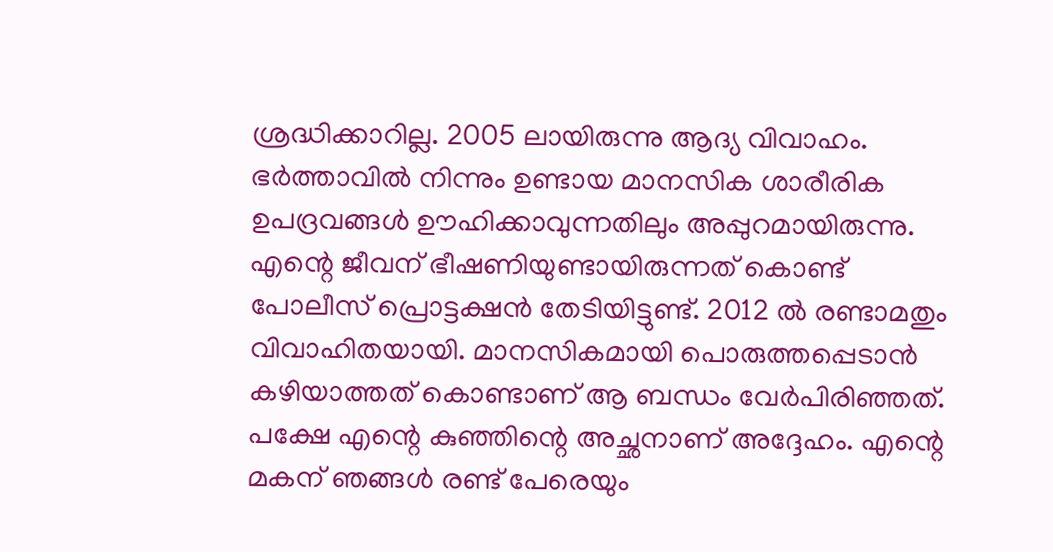ശ്രദ്ധിക്കാറില്ല. 2005 ലായിരുന്നു ആദ്യ വിവാഹം. ഭര്‍ത്താവില്‍ നിന്നും ഉണ്ടായ മാനസിക ശാരീരിക ഉപദ്രവങ്ങള്‍ ഊഹിക്കാവുന്നതിലും അപ്പുറമായിരുന്നു. എന്റെ ജീവന് ഭീഷണിയുണ്ടായിരുന്നത് കൊണ്ട് പോലീസ് പ്രൊട്ടക്ഷന്‍ തേടിയിട്ടുണ്ട്. 2012 ല്‍ രണ്ടാമതും വിവാഹിതയായി. മാനസികമായി പൊരുത്തപ്പെടാന്‍ കഴിയാത്തത് കൊണ്ടാണ് ആ ബന്ധം വേര്‍പിരിഞ്ഞത്. പക്ഷേ എന്റെ കുഞ്ഞിന്റെ അച്ഛനാണ് അദ്ദേഹം. എന്റെ മകന് ഞങ്ങള്‍ രണ്ട് പേരെയും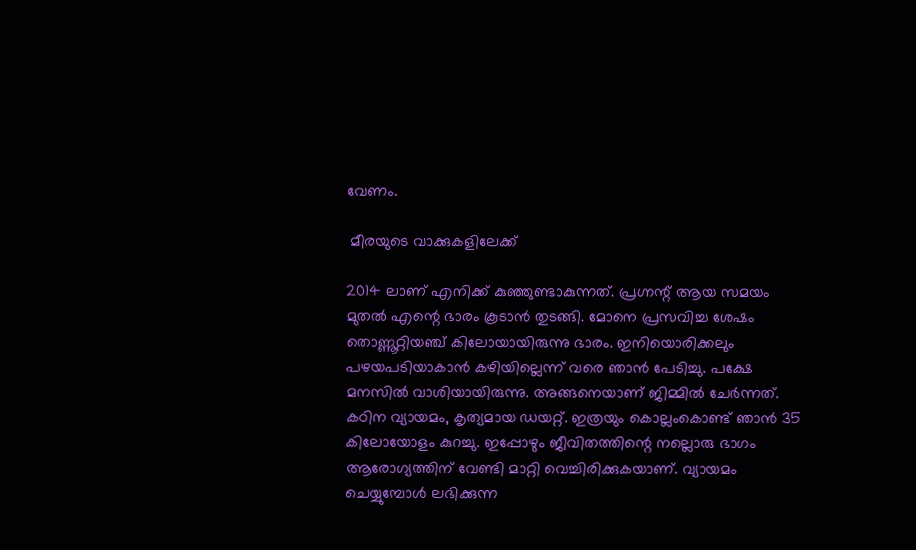വേണം.

 മീരയുടെ വാക്കുകളിലേക്ക്

2014 ലാണ് എനിക്ക് കുഞ്ഞുണ്ടാകുന്നത്. പ്രഗ്നന്റ് ആയ സമയം മുതല്‍ എന്റെ ഭാരം കൂടാന്‍ തുടങ്ങി. മോനെ പ്രസവിച്ച ശേഷം തൊണ്ണൂറ്റിയഞ്ച് കിലോയായിരുന്നു ഭാരം. ഇനിയൊരിക്കലും പഴയപടിയാകാന്‍ കഴിയില്ലെന്ന് വരെ ഞാന്‍ പേടിച്ചു. പക്ഷേ മനസില്‍ വാശിയായിരുന്നു. അങ്ങനെയാണ് ജിമ്മില്‍ ചേര്‍ന്നത്. കഠിന വ്യായമം, കൃത്യമായ ഡയറ്റ്. ഇത്രയും കൊല്ലംകൊണ്ട് ഞാന്‍ 35 കിലോയോളം കുറച്ചു. ഇപ്പോഴും ജീവിതത്തിന്റെ നല്ലൊരു ഭാഗം ആരോഗ്യത്തിന് വേണ്ടി മാറ്റി വെച്ചിരിക്കുകയാണ്. വ്യായമം ചെയ്യുമ്പോള്‍ ലഭിക്കുന്ന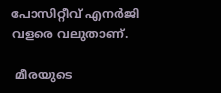പോസിറ്റീവ് എനര്‍ജി വളരെ വലുതാണ്.

 മീരയുടെ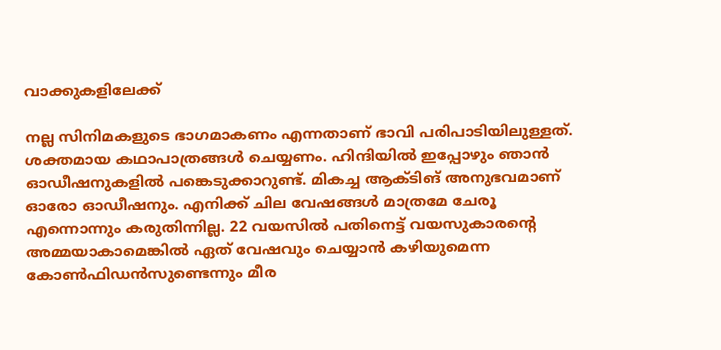വാക്കുകളിലേക്ക്

നല്ല സിനിമകളുടെ ഭാഗമാകണം എന്നതാണ് ഭാവി പരിപാടിയിലുള്ളത്. ശക്തമായ കഥാപാത്രങ്ങള്‍ ചെയ്യണം. ഹിന്ദിയില്‍ ഇപ്പോഴും ഞാന്‍ ഓഡീഷനുകളില്‍ പങ്കെടുക്കാറുണ്ട്. മികച്ച ആക്ടിങ് അനുഭവമാണ് ഓരോ ഓഡീഷനും. എനിക്ക് ചില വേഷങ്ങള്‍ മാത്രമേ ചേരൂ എന്നൊന്നും കരുതിന്നില്ല. 22 വയസില്‍ പതിനെട്ട് വയസുകാരന്റെ അമ്മയാകാമെങ്കില്‍ ഏത് വേഷവും ചെയ്യാന്‍ കഴിയുമെന്ന കോണ്‍ഫിഡന്‍സുണ്ടെന്നും മീര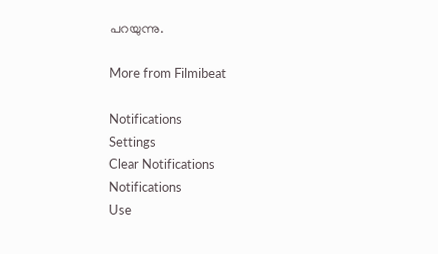പറയുന്നു.

More from Filmibeat

Notifications
Settings
Clear Notifications
Notifications
Use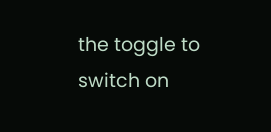the toggle to switch on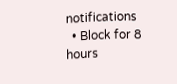notifications
  • Block for 8 hours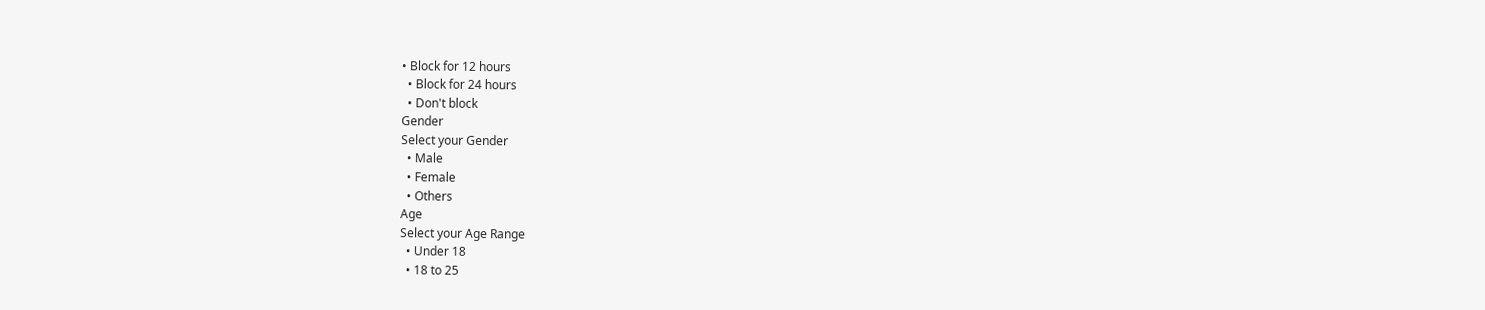• Block for 12 hours
  • Block for 24 hours
  • Don't block
Gender
Select your Gender
  • Male
  • Female
  • Others
Age
Select your Age Range
  • Under 18
  • 18 to 25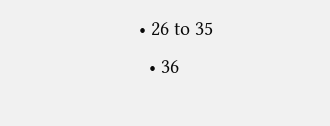• 26 to 35
  • 36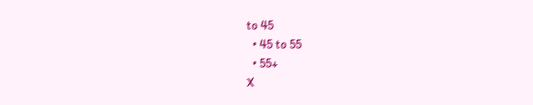to 45
  • 45 to 55
  • 55+
X